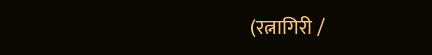(रत्नागिरी /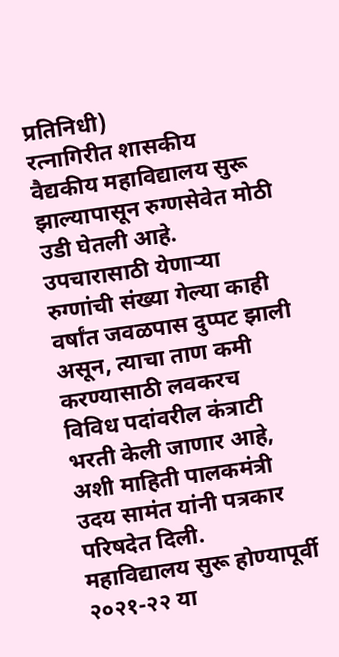प्रतिनिधी)
रत्नागिरीत शासकीय वैद्यकीय महाविद्यालय सुरू झाल्यापासून रुग्णसेवेत मोठी उडी घेतली आहे. उपचारासाठी येणाऱ्या रुग्णांची संख्या गेल्या काही वर्षांत जवळपास दुप्पट झाली असून, त्याचा ताण कमी करण्यासाठी लवकरच विविध पदांवरील कंत्राटी भरती केली जाणार आहे, अशी माहिती पालकमंत्री उदय सामंत यांनी पत्रकार परिषदेत दिली.
महाविद्यालय सुरू होण्यापूर्वी २०२१-२२ या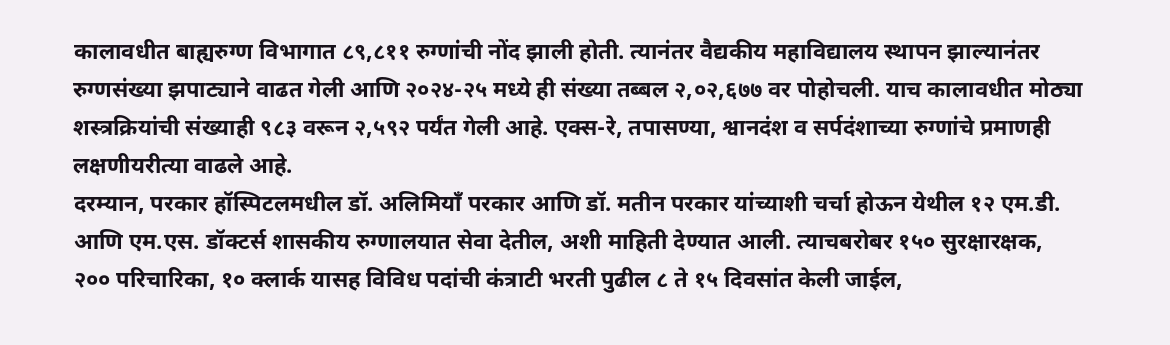कालावधीत बाह्यरुग्ण विभागात ८९,८११ रुग्णांची नोंद झाली होती. त्यानंतर वैद्यकीय महाविद्यालय स्थापन झाल्यानंतर रुग्णसंख्या झपाट्याने वाढत गेली आणि २०२४-२५ मध्ये ही संख्या तब्बल २,०२,६७७ वर पोहोचली. याच कालावधीत मोठ्या शस्त्रक्रियांची संख्याही ९८३ वरून २,५९२ पर्यंत गेली आहे. एक्स-रे, तपासण्या, श्वानदंश व सर्पदंशाच्या रुग्णांचे प्रमाणही लक्षणीयरीत्या वाढले आहे.
दरम्यान, परकार हॉस्पिटलमधील डॉ. अलिमियाँ परकार आणि डॉ. मतीन परकार यांच्याशी चर्चा होऊन येथील १२ एम.डी. आणि एम.एस. डॉक्टर्स शासकीय रुग्णालयात सेवा देतील, अशी माहिती देण्यात आली. त्याचबरोबर १५० सुरक्षारक्षक, २०० परिचारिका, १० क्लार्क यासह विविध पदांची कंत्राटी भरती पुढील ८ ते १५ दिवसांत केली जाईल,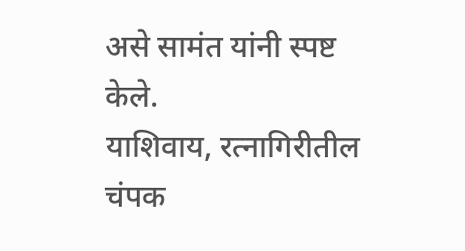असे सामंत यांनी स्पष्ट केले.
याशिवाय, रत्नागिरीतील चंपक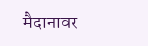मैदानावर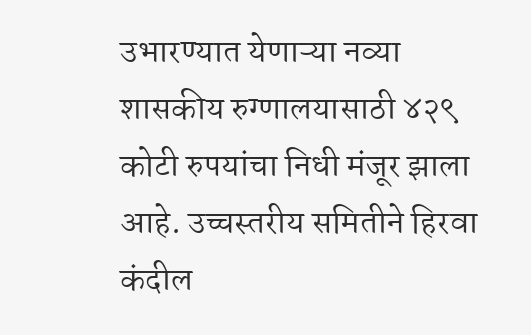उभारण्यात येणाऱ्या नव्या शासकीय रुग्णालयासाठी ४२९ कोटी रुपयांचा निधी मंजूर झाला आहे. उच्चस्तरीय समितीने हिरवा कंदील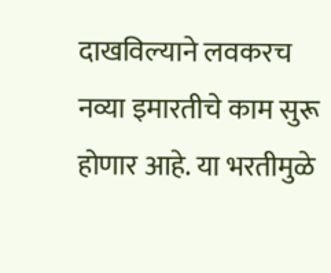दाखविल्याने लवकरच नव्या इमारतीचे काम सुरू होणार आहे. या भरतीमुळे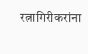रत्नागिरीकरांना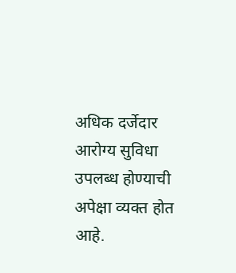अधिक दर्जेदार आरोग्य सुविधा उपलब्ध होण्याची अपेक्षा व्यक्त होत आहे.